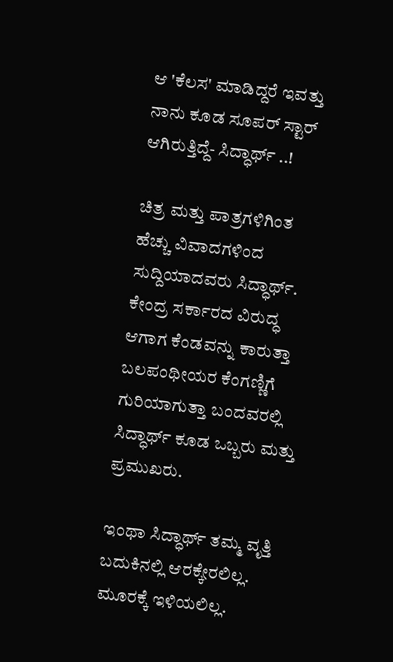ಆ 'ಕೆಲಸ' ಮಾಡಿದ್ದರೆ ಇವತ್ತು ನಾನು ಕೂಡ ಸೂಪರ್ ಸ್ಟಾರ್ ಆಗಿರುತ್ತಿದ್ದೆ- ಸಿದ್ಧಾರ್ಥ್ ..!

ಚಿತ್ರ ಮತ್ತು ಪಾತ್ರಗಳಿಗಿಂತ ಹೆಚ್ಚು ವಿವಾದಗಳಿಂದ ಸುದ್ದಿಯಾದವರು ಸಿದ್ಧಾರ್ಥ್. ಕೇಂದ್ರ ಸರ್ಕಾರದ ವಿರುದ್ಧ ಆಗಾಗ ಕೆಂಡವನ್ನು ಕಾರುತ್ತಾ ಬಲಪಂಥೀಯರ ಕೆಂಗಣ್ಣಿಗೆ ಗುರಿಯಾಗುತ್ತಾ ಬಂದವರಲ್ಲಿ ಸಿದ್ಧಾರ್ಥ್ ಕೂಡ ಒಬ್ಬರು ಮತ್ತು ಪ್ರಮುಖರು.

ಇಂಥಾ ಸಿದ್ಧಾರ್ಥ್‌ ತಮ್ಮ ವೃತ್ತಿ ಬದುಕಿನಲ್ಲಿ ಆರಕ್ಕೇರಲಿಲ್ಲ. ಮೂರಕ್ಕೆ ಇಳಿಯಲಿಲ್ಲ.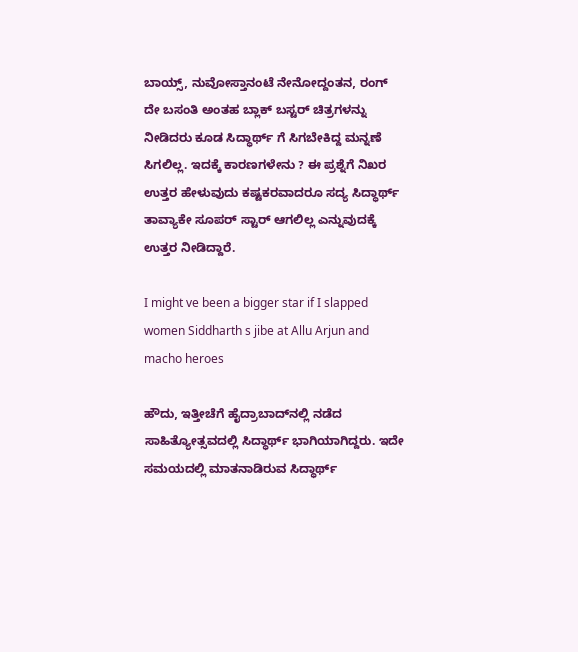ಬಾಯ್ಸ್, ನುವೋಸ್ತಾನಂಟೆ ನೇನೋದ್ದಂತನ, ರಂಗ್ ದೇ ಬಸಂತಿ ಅಂತಹ ಬ್ಲಾಕ್ ಬಸ್ಟರ್ ಚಿತ್ರಗಳನ್ನು ನೀಡಿದರು ಕೂಡ ಸಿದ್ಧಾರ್ಥ್ ಗೆ ಸಿಗಬೇಕಿದ್ದ ಮನ್ನಣೆ ಸಿಗಲಿಲ್ಲ. ಇದಕ್ಕೆ ಕಾರಣಗಳೇನು ? ಈ ಪ್ರಶ್ನೆಗೆ ನಿಖರ ಉತ್ತರ ಹೇಳುವುದು ಕಷ್ಟಕರವಾದರೂ ಸದ್ಯ ಸಿದ್ಧಾರ್ಥ್ ತಾವ್ಯಾಕೇ ಸೂಪರ್ ಸ್ಟಾರ್ ಆಗಲಿಲ್ಲ ಎನ್ನುವುದಕ್ಕೆ ಉತ್ತರ ನೀಡಿದ್ದಾರೆ.

I might ve been a bigger star if I slapped women Siddharth s jibe at Allu Arjun and macho heroes

ಹೌದು, ಇತ್ತೀಚೆಗೆ ಹೈದ್ರಾಬಾದ್‌ನಲ್ಲಿ ನಡೆದ ಸಾಹಿತ್ಯೋತ್ಸವದಲ್ಲಿ ಸಿದ್ಧಾರ್ಥ್ ಭಾಗಿಯಾಗಿದ್ದರು. ಇದೇ ಸಮಯದಲ್ಲಿ ಮಾತನಾಡಿರುವ ಸಿದ್ಧಾರ್ಥ್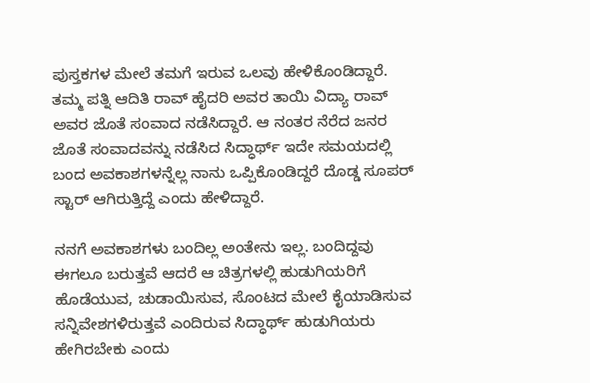ಪುಸ್ತಕಗಳ ಮೇಲೆ ತಮಗೆ ಇರುವ ಒಲವು ಹೇಳಿಕೊಂಡಿದ್ದಾರೆ. ತಮ್ಮ ಪತ್ನಿ ಆದಿತಿ ರಾವ್ ಹೈದರಿ ಅವರ ತಾಯಿ ವಿದ್ಯಾ ರಾವ್ ಅವರ ಜೊತೆ ಸಂವಾದ ನಡೆಸಿದ್ದಾರೆ. ಆ ನಂತರ ನೆರೆದ ಜನರ ಜೊತೆ ಸಂವಾದವನ್ನು ನಡೆಸಿದ ಸಿದ್ಧಾರ್ಥ್ ಇದೇ ಸಮಯದಲ್ಲಿ ಬಂದ ಅವಕಾಶಗಳನ್ನೆಲ್ಲ ನಾನು ಒಪ್ಪಿಕೊಂಡಿದ್ದರೆ ದೊಡ್ಡ ಸೂಪರ್ ಸ್ಟಾರ್ ಆಗಿರುತ್ತಿದ್ದೆ ಎಂದು ಹೇಳಿದ್ದಾರೆ.

ನನಗೆ ಅವಕಾಶಗಳು ಬಂದಿಲ್ಲ ಅಂತೇನು ಇಲ್ಲ. ಬಂದಿದ್ದವು ಈಗಲೂ ಬರುತ್ತವೆ ಆದರೆ ಆ ಚಿತ್ರಗಳಲ್ಲಿ ಹುಡುಗಿಯರಿಗೆ ಹೊಡೆಯುವ, ಚುಡಾಯಿಸುವ, ಸೊಂಟದ ಮೇಲೆ ಕೈಯಾಡಿಸುವ ಸನ್ನಿವೇಶಗಳಿರುತ್ತವೆ ಎಂದಿರುವ ಸಿದ್ಧಾರ್ಥ್ ಹುಡುಗಿಯರು ಹೇಗಿರಬೇಕು ಎಂದು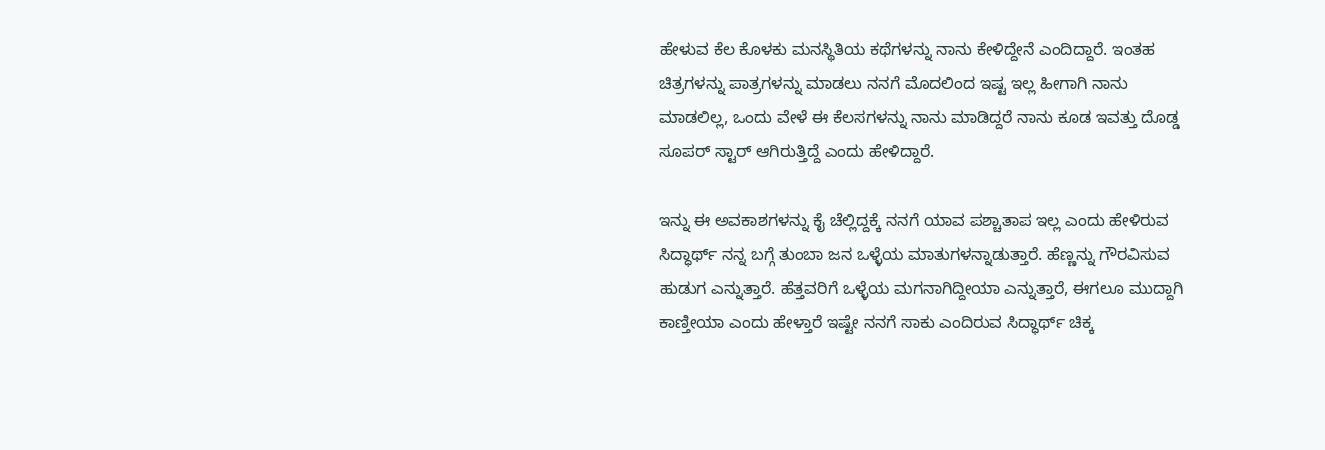ಹೇಳುವ ಕೆಲ ಕೊಳಕು ಮನಸ್ಥಿತಿಯ ಕಥೆಗಳನ್ನು ನಾನು ಕೇಳಿದ್ದೇನೆ ಎಂದಿದ್ದಾರೆ. ಇಂತಹ ಚಿತ್ರಗಳನ್ನು ಪಾತ್ರಗಳನ್ನು ಮಾಡಲು ನನಗೆ ಮೊದಲಿಂದ ಇಷ್ಟ ಇಲ್ಲ ಹೀಗಾಗಿ ನಾನು ಮಾಡಲಿಲ್ಲ, ಒಂದು ವೇಳೆ ಈ ಕೆಲಸಗಳನ್ನು ನಾನು ಮಾಡಿದ್ದರೆ ನಾನು ಕೂಡ ಇವತ್ತು ದೊಡ್ಡ ಸೂಪರ್ ಸ್ಟಾರ್ ಆಗಿರುತ್ತಿದ್ದೆ ಎಂದು ಹೇಳಿದ್ದಾರೆ.

ಇನ್ನು ಈ ಅವಕಾಶಗಳನ್ನು ಕೈ ಚೆಲ್ಲಿದ್ದಕ್ಕೆ ನನಗೆ ಯಾವ ಪಶ್ಚಾತಾಪ ಇಲ್ಲ ಎಂದು ಹೇಳಿರುವ ಸಿದ್ಧಾರ್ಥ್ ನನ್ನ ಬಗ್ಗೆ ತುಂಬಾ ಜನ ಒಳ್ಳೆಯ ಮಾತುಗಳನ್ನಾಡುತ್ತಾರೆ. ಹೆಣ್ಣನ್ನು ಗೌರವಿಸುವ ಹುಡುಗ ಎನ್ನುತ್ತಾರೆ. ಹೆತ್ತವರಿಗೆ ಒಳ್ಳೆಯ ಮಗನಾಗಿದ್ದೀಯಾ ಎನ್ನುತ್ತಾರೆ, ಈಗಲೂ ಮುದ್ದಾಗಿ ಕಾಣ್ತೀಯಾ ಎಂದು ಹೇಳ್ತಾರೆ ಇಷ್ಟೇ ನನಗೆ ಸಾಕು ಎಂದಿರುವ ಸಿದ್ಧಾರ್ಥ್ ಚಿಕ್ಕ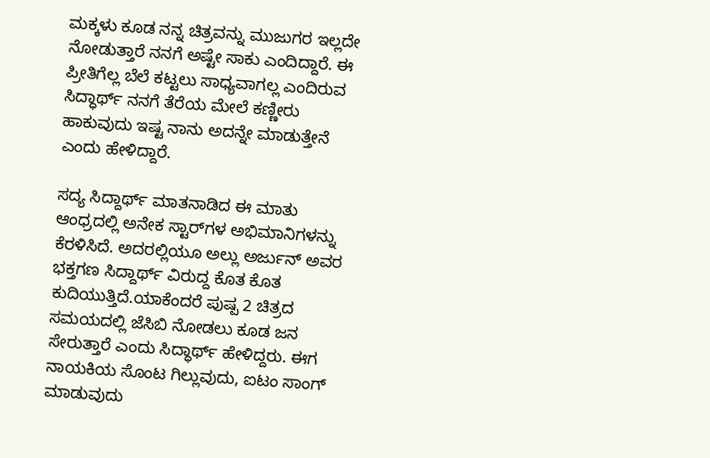ಮಕ್ಕಳು ಕೂಡ ನನ್ನ ಚಿತ್ರವನ್ನು ಮುಜುಗರ ಇಲ್ಲದೇ ನೋಡುತ್ತಾರೆ ನನಗೆ ಅಷ್ಟೇ ಸಾಕು ಎಂದಿದ್ದಾರೆ. ಈ ಪ್ರೀತಿಗೆಲ್ಲ ಬೆಲೆ ಕಟ್ಟಲು ಸಾಧ್ಯವಾಗಲ್ಲ ಎಂದಿರುವ ಸಿದ್ಧಾರ್ಥ್ ನನಗೆ ತೆರೆಯ ಮೇಲೆ ಕಣ್ಣೀರು ಹಾಕುವುದು ಇಷ್ಟ ನಾನು ಅದನ್ನೇ ಮಾಡುತ್ತೇನೆ ಎಂದು ಹೇಳಿದ್ದಾರೆ.

ಸದ್ಯ ಸಿದ್ದಾರ್ಥ್ ಮಾತನಾಡಿದ ಈ ಮಾತು ಆಂಧ್ರದಲ್ಲಿ ಅನೇಕ ಸ್ಟಾರ್‌ಗಳ ಅಭಿಮಾನಿಗಳನ್ನು ಕೆರಳಿಸಿದೆ. ಅದರಲ್ಲಿಯೂ ಅಲ್ಲು ಅರ್ಜುನ್ ಅವರ ಭಕ್ತಗಣ ಸಿದ್ದಾರ್ಥ್ ವಿರುದ್ದ ಕೊತ ಕೊತ ಕುದಿಯುತ್ತಿದೆ.ಯಾಕೆಂದರೆ ಪುಷ್ಪ 2 ಚಿತ್ರದ ಸಮಯದಲ್ಲಿ ಜೆಸಿಬಿ ನೋಡಲು ಕೂಡ ಜನ ಸೇರುತ್ತಾರೆ ಎಂದು ಸಿದ್ಧಾರ್ಥ್ ಹೇಳಿದ್ದರು. ಈಗ ನಾಯಕಿಯ ಸೊಂಟ ಗಿಲ್ಲುವುದು, ಐಟಂ ಸಾಂಗ್ ಮಾಡುವುದು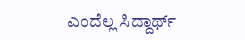ಎಂದೆಲ್ಲ ಸಿದ್ದಾರ್ಥ್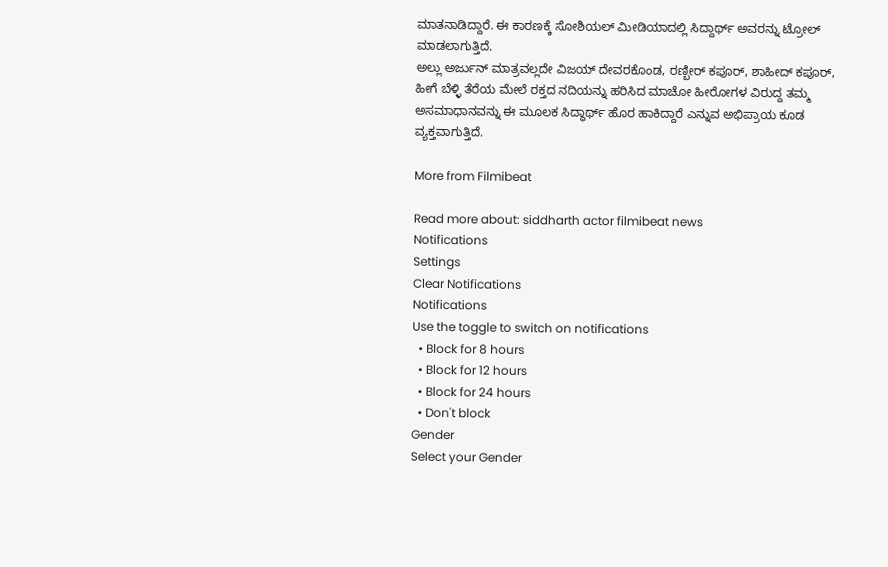ಮಾತನಾಡಿದ್ದಾರೆ. ಈ ಕಾರಣಕ್ಕೆ ಸೋಶಿಯಲ್ ಮೀಡಿಯಾದಲ್ಲಿ ಸಿದ್ದಾರ್ಥ್‌ ಅವರನ್ನು ಟ್ರೋಲ್ ಮಾಡಲಾಗುತ್ತಿದೆ.
ಅಲ್ಲು ಅರ್ಜುನ್ ಮಾತ್ರವಲ್ಲದೇ ವಿಜಯ್ ದೇವರಕೊಂಡ, ರಣ್ಬೀರ್ ಕಪೂರ್, ಶಾಹೀದ್ ಕಪೂರ್, ಹೀಗೆ ಬೆಳ್ಳಿ ತೆರೆಯ ಮೇಲೆ ರಕ್ತದ ನದಿಯನ್ನು ಹರಿಸಿದ ಮಾಚೋ ಹೀರೋಗಳ ವಿರುದ್ದ ತಮ್ಮ ಅಸಮಾಧಾನವನ್ನು ಈ ಮೂಲಕ ಸಿದ್ಧಾರ್ಥ್ ಹೊರ ಹಾಕಿದ್ದಾರೆ ಎನ್ನುವ ಅಭಿಪ್ರಾಯ ಕೂಡ ವ್ಯಕ್ತವಾಗುತ್ತಿದೆ.

More from Filmibeat

Read more about: siddharth actor filmibeat news
Notifications
Settings
Clear Notifications
Notifications
Use the toggle to switch on notifications
  • Block for 8 hours
  • Block for 12 hours
  • Block for 24 hours
  • Don't block
Gender
Select your Gender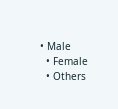• Male
  • Female
  • Others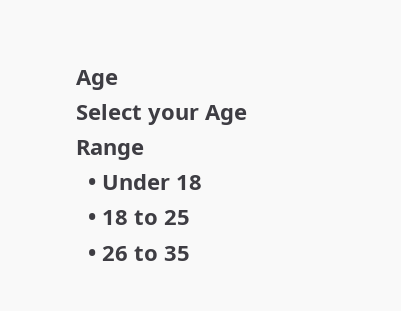Age
Select your Age Range
  • Under 18
  • 18 to 25
  • 26 to 35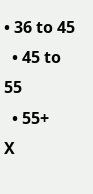• 36 to 45
  • 45 to 55
  • 55+
X